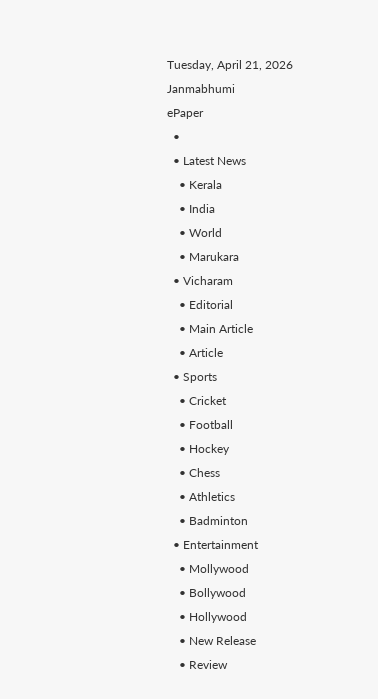Tuesday, April 21, 2026
Janmabhumi
ePaper
  •
  • Latest News
    • Kerala
    • India
    • World
    • Marukara
  • Vicharam
    • Editorial
    • Main Article
    • Article
  • Sports
    • Cricket
    • Football
    • Hockey
    • Chess
    • Athletics
    • Badminton
  • Entertainment
    • Mollywood
    • Bollywood
    • Hollywood
    • New Release
    • Review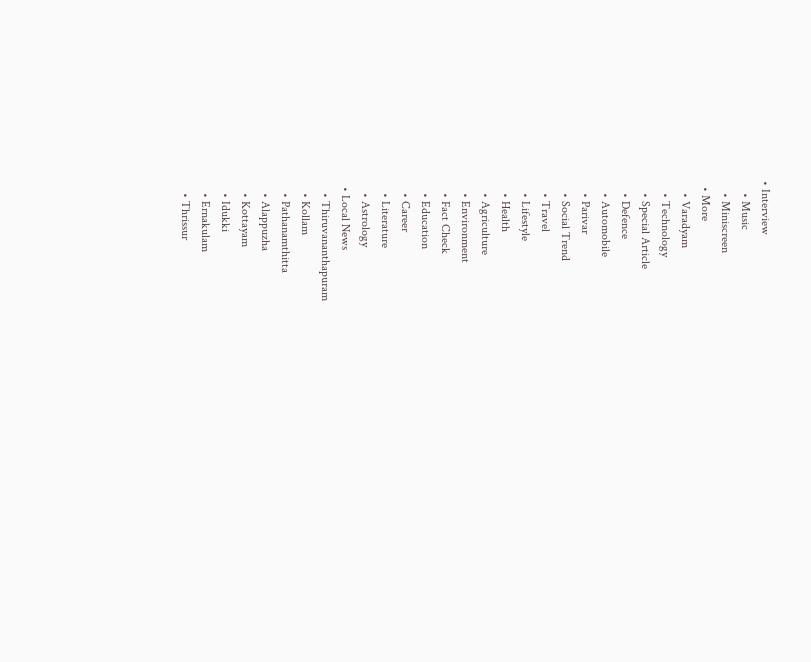• Interview
    • Music
    • Miniscreen
  • More
    • Varadyam
    • Technology
    • Special Article
    • Defence
    • Automobile
    • Parivar
    • Social Trend
    • Travel
    • Lifestyle
    • Health
    • Agriculture
    • Environment
    • Fact Check
    • Education
    • Career
    • Literature
    • Astrology
  • Local News
    • Thiruvananthapuram
    • Kollam
    • Pathanamthitta
    • Alappuzha
    • Kottayam
    • Idukki
    • Ernakulam
    • Thrissur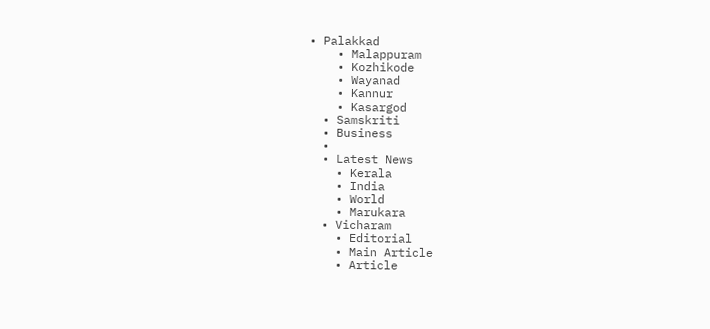• Palakkad
    • Malappuram
    • Kozhikode
    • Wayanad
    • Kannur
    • Kasargod
  • Samskriti
  • Business
  •
  • Latest News
    • Kerala
    • India
    • World
    • Marukara
  • Vicharam
    • Editorial
    • Main Article
    • Article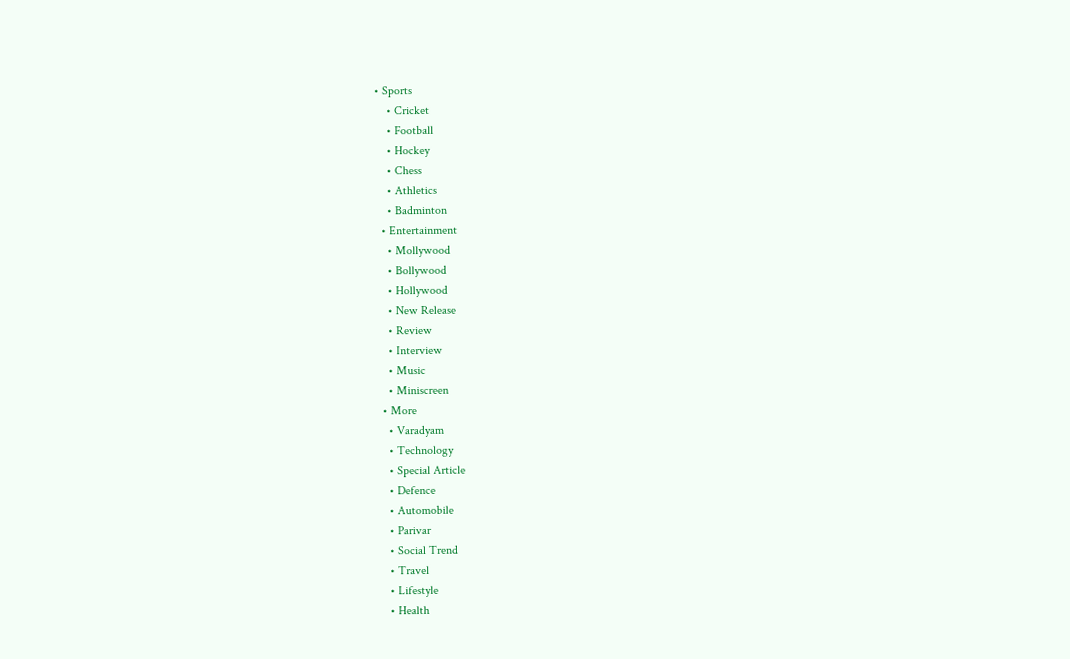• Sports
    • Cricket
    • Football
    • Hockey
    • Chess
    • Athletics
    • Badminton
  • Entertainment
    • Mollywood
    • Bollywood
    • Hollywood
    • New Release
    • Review
    • Interview
    • Music
    • Miniscreen
  • More
    • Varadyam
    • Technology
    • Special Article
    • Defence
    • Automobile
    • Parivar
    • Social Trend
    • Travel
    • Lifestyle
    • Health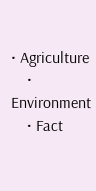• Agriculture
    • Environment
    • Fact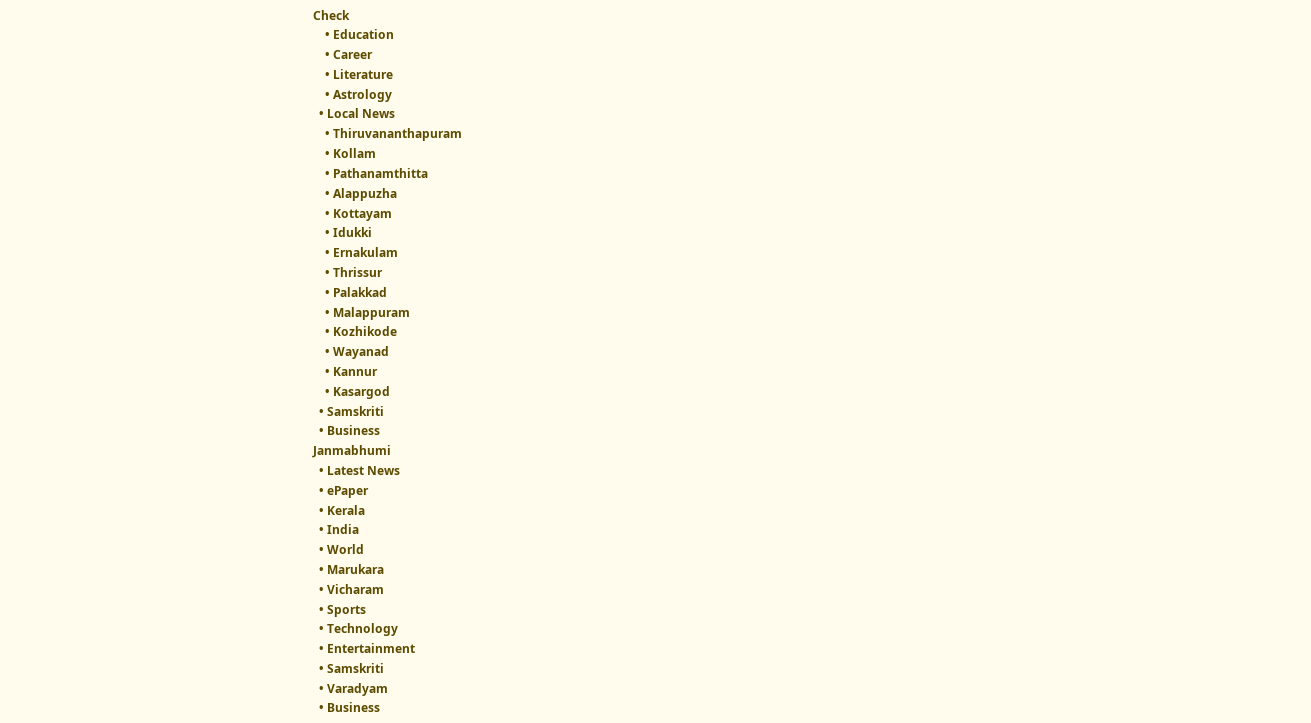Check
    • Education
    • Career
    • Literature
    • Astrology
  • Local News
    • Thiruvananthapuram
    • Kollam
    • Pathanamthitta
    • Alappuzha
    • Kottayam
    • Idukki
    • Ernakulam
    • Thrissur
    • Palakkad
    • Malappuram
    • Kozhikode
    • Wayanad
    • Kannur
    • Kasargod
  • Samskriti
  • Business
Janmabhumi
  • Latest News
  • ePaper
  • Kerala
  • India
  • World
  • Marukara
  • Vicharam
  • Sports
  • Technology
  • Entertainment
  • Samskriti
  • Varadyam
  • Business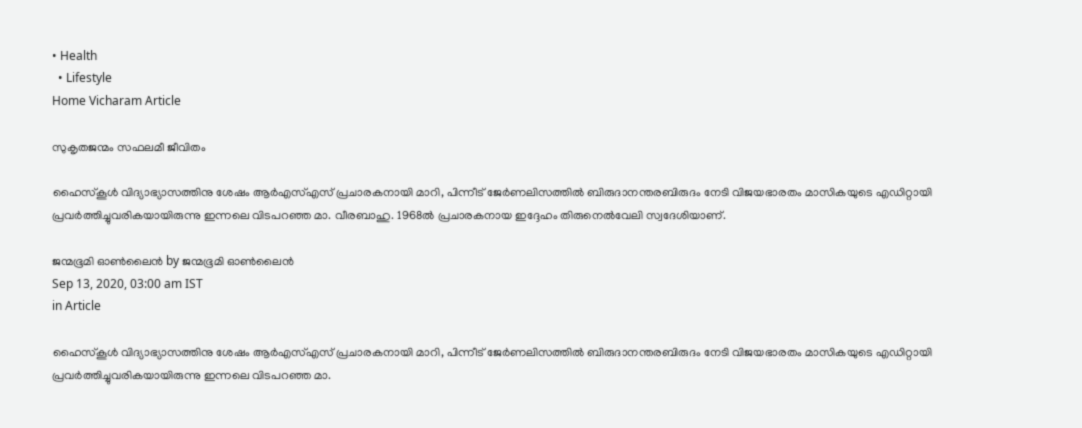• Health
  • Lifestyle
Home Vicharam Article

സുകൃതജന്മം സഫലമീ ജീവിതം

ഹൈസ്‌കൂള്‍ വിദ്യാഭ്യാസത്തിനു ശേഷം ആര്‍എസ്എസ് പ്രചാരകനായി മാറി, പിന്നീട് ജേര്‍ണലിസത്തില്‍ ബിരുദാനന്തരബിരുദം നേടി വിജയഭാരതം മാസികയുടെ എഡിറ്റായി പ്രവര്‍ത്തിച്ചുവരികയായിരുന്നു ഇന്നലെ വിടപറഞ്ഞ മാ. വീരബാഹു. 1968ല്‍ പ്രചാരകനായ ഇദ്ദേഹം തിരുനെല്‍വേലി സ്വദേശിയാണ്.

ജന്മഭൂമി ഓണ്‍ലൈന്‍ by ജന്മഭൂമി ഓണ്‍ലൈന്‍
Sep 13, 2020, 03:00 am IST
in Article

ഹൈസ്‌കൂള്‍ വിദ്യാഭ്യാസത്തിനു ശേഷം ആര്‍എസ്എസ് പ്രചാരകനായി മാറി, പിന്നീട് ജേര്‍ണലിസത്തില്‍ ബിരുദാനന്തരബിരുദം നേടി വിജയഭാരതം മാസികയുടെ എഡിറ്റായി പ്രവര്‍ത്തിച്ചുവരികയായിരുന്നു ഇന്നലെ വിടപറഞ്ഞ മാ.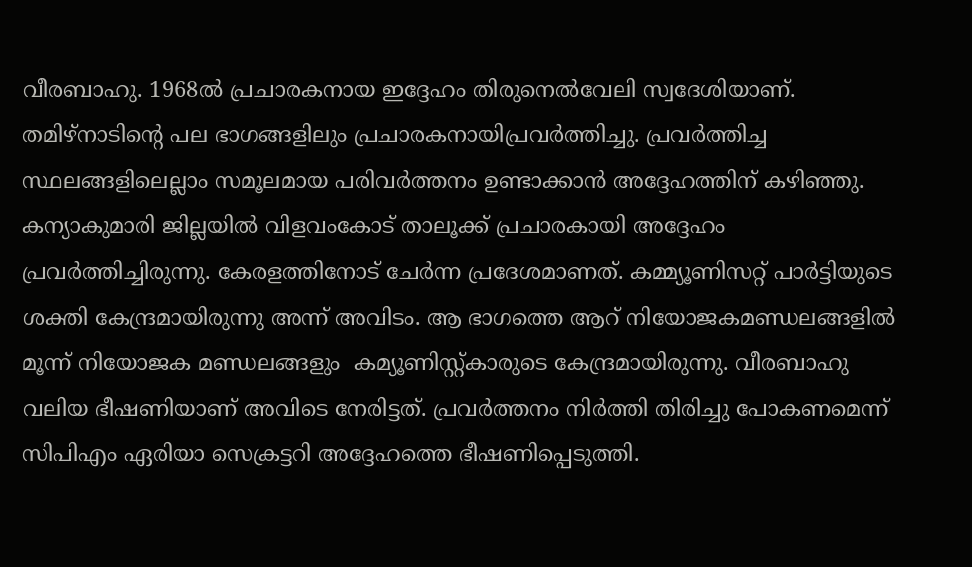വീരബാഹു. 1968ല്‍ പ്രചാരകനായ ഇദ്ദേഹം തിരുനെല്‍വേലി സ്വദേശിയാണ്. തമിഴ്‌നാടിന്റെ പല ഭാഗങ്ങളിലും പ്രചാരകനായിപ്രവര്‍ത്തിച്ചു. പ്രവര്‍ത്തിച്ച സ്ഥലങ്ങളിലെല്ലാം സമൂലമായ പരിവര്‍ത്തനം ഉണ്ടാക്കാന്‍ അദ്ദേഹത്തിന് കഴിഞ്ഞു. കന്യാകുമാരി ജില്ലയില്‍ വിളവംകോട് താലൂക്ക് പ്രചാരകായി അദ്ദേഹം പ്രവര്‍ത്തിച്ചിരുന്നു. കേരളത്തിനോട് ചേര്‍ന്ന പ്രദേശമാണത്. കമ്മ്യൂണിസറ്റ് പാര്‍ട്ടിയുടെ ശക്തി കേന്ദ്രമായിരുന്നു അന്ന് അവിടം. ആ ഭാഗത്തെ ആറ് നിയോജകമണ്ഡലങ്ങളില്‍ മൂന്ന് നിയോജക മണ്ഡലങ്ങളും  കമ്യൂണിസ്റ്റ്കാരുടെ കേന്ദ്രമായിരുന്നു. വീരബാഹു വലിയ ഭീഷണിയാണ് അവിടെ നേരിട്ടത്. പ്രവര്‍ത്തനം നിര്‍ത്തി തിരിച്ചു പോകണമെന്ന് സിപിഎം ഏരിയാ സെക്രട്ടറി അദ്ദേഹത്തെ ഭീഷണിപ്പെടുത്തി.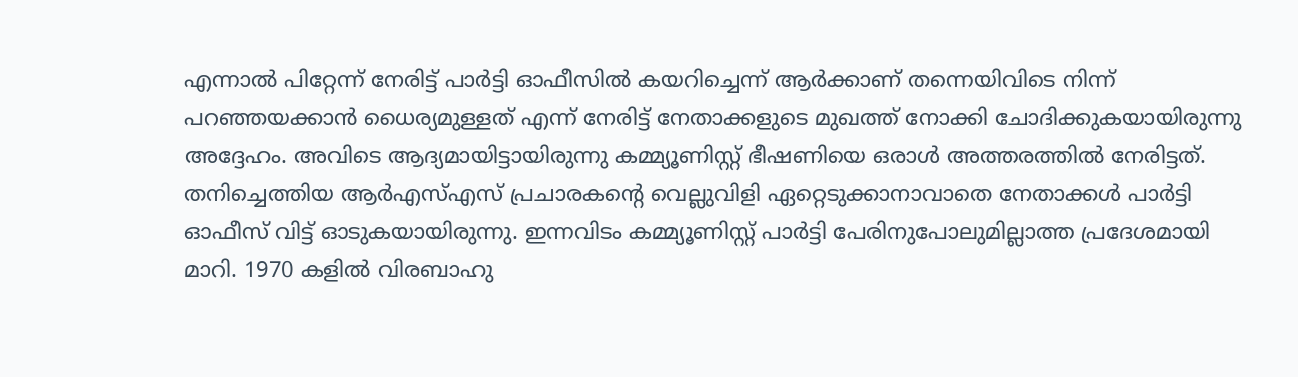എന്നാല്‍ പിറ്റേന്ന് നേരിട്ട് പാര്‍ട്ടി ഓഫീസില്‍ കയറിച്ചെന്ന് ആര്‍ക്കാണ് തന്നെയിവിടെ നിന്ന് പറഞ്ഞയക്കാന്‍ ധൈര്യമുള്ളത് എന്ന് നേരിട്ട് നേതാക്കളുടെ മുഖത്ത് നോക്കി ചോദിക്കുകയായിരുന്നു അദ്ദേഹം. അവിടെ ആദ്യമായിട്ടായിരുന്നു കമ്മ്യൂണിസ്റ്റ് ഭീഷണിയെ ഒരാള്‍ അത്തരത്തില്‍ നേരിട്ടത്.  തനിച്ചെത്തിയ ആര്‍എസ്എസ് പ്രചാരകന്റെ വെല്ലുവിളി ഏറ്റെടുക്കാനാവാതെ നേതാക്കള്‍ പാര്‍ട്ടി ഓഫീസ് വിട്ട് ഓടുകയായിരുന്നു. ഇന്നവിടം കമ്മ്യൂണിസ്റ്റ് പാര്‍ട്ടി പേരിനുപോലുമില്ലാത്ത പ്രദേശമായി മാറി. 1970 കളില്‍ വിരബാഹു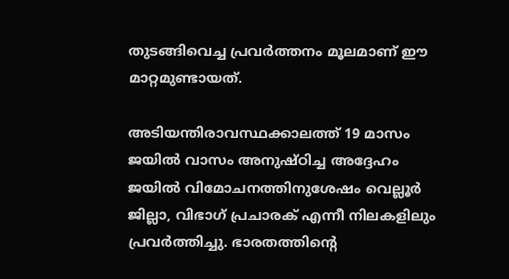തുടങ്ങിവെച്ച പ്രവര്‍ത്തനം മൂലമാണ് ഈ മാറ്റമുണ്ടായത്.

അടിയന്തിരാവസ്ഥക്കാലത്ത് 19 മാസം ജയില്‍ വാസം അനുഷ്ഠിച്ച അദ്ദേഹം ജയില്‍ വിമോചനത്തിനുശേഷം വെല്ലൂര്‍ ജില്ലാ, വിഭാഗ് പ്രചാരക് എന്നീ നിലകളിലും പ്രവര്‍ത്തിച്ചു. ഭാരതത്തിന്റെ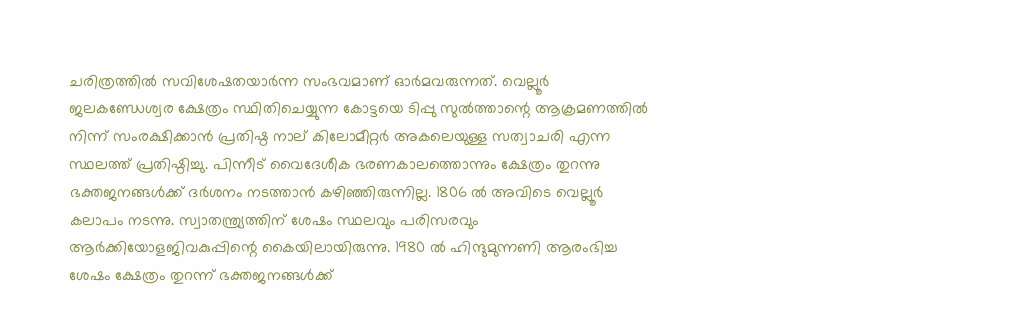ചരിത്രത്തില്‍ സവിശേഷതയാര്‍ന്ന സംഭവമാണ് ഓര്‍മവരുന്നത്. വെല്ലൂര്‍ ജലകണ്ഡേശ്വര ക്ഷേത്രം സ്ഥിതിചെയ്യുന്ന കോട്ടയെ ടിപ്പു സുല്‍ത്താന്റെ ആക്രമണത്തില്‍ നിന്ന് സംരക്ഷിക്കാന്‍ പ്രതിഷ്ഠ നാല് കിലോമീറ്റര്‍ അകലെയുള്ള സത്വാചരി എന്ന സ്ഥലത്ത് പ്രതിഷ്ഠിച്ചു. പിന്നീട് വൈദേശീക ഭരണകാലത്തൊന്നും ക്ഷേത്രം തുറന്നു ഭക്തജനങ്ങള്‍ക്ക് ദര്‍ശനം നടത്താന്‍ കഴിഞ്ഞിരുന്നില്ല. 1806 ല്‍ അവിടെ വെല്ലൂര്‍ കലാപം നടന്നു. സ്വാതന്ത്ര്യത്തിന് ശേഷം സ്ഥലവും പരിസരവും ആര്‍ക്കിയോളജിവകുപ്പിന്റെ കൈയിലായിരുന്നു. 1980 ല്‍ ഹിന്ദുമുന്നണി ആരംഭിച്ച ശേഷം ക്ഷേത്രം തുറന്ന് ഭക്തജനങ്ങള്‍ക്ക്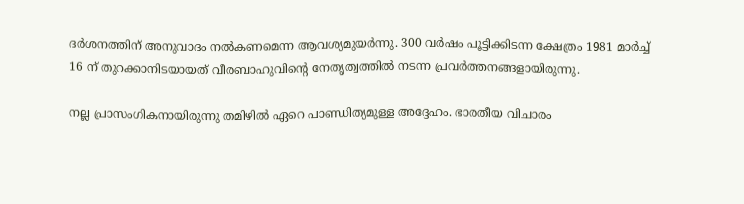ദര്‍ശനത്തിന് അനുവാദം നല്‍കണമെന്ന ആവശ്യമുയര്‍ന്നു. 300 വര്‍ഷം പൂട്ടിക്കിടന്ന ക്ഷേത്രം 1981 മാര്‍ച്ച് 16 ന് തുറക്കാനിടയായത് വീരബാഹുവിന്റെ നേതൃത്വത്തില്‍ നടന്ന പ്രവര്‍ത്തനങ്ങളായിരുന്നു.

നല്ല പ്രാസംഗികനായിരുന്നു തമിഴില്‍ ഏറെ പാണ്ഡിത്യമുള്ള അദ്ദേഹം. ഭാരതീയ വിചാരം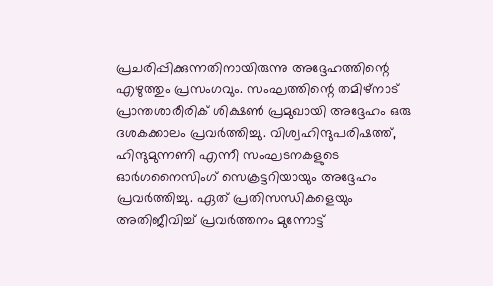പ്രചരിപ്പിക്കുന്നതിനായിരുന്നു അദ്ദേഹത്തിന്റെ എഴുത്തും പ്രസംഗവും. സംഘത്തിന്റെ തമിഴ്‌നാട് പ്രാന്തശാരീരിക് ശിക്ഷണ്‍ പ്രമുഖായി അദ്ദേഹം ഒരു ദശകക്കാലം പ്രവര്‍ത്തിച്ചു. വിശ്വഹിന്ദുപരിഷത്ത്, ഹിന്ദുമുന്നണി എന്നീ സംഘടനകളുടെ ഓര്‍ഗനൈസിംഗ് സെക്രട്ടറിയായും അദ്ദേഹം പ്രവര്‍ത്തിച്ചു. ഏത് പ്രതിസന്ധികളെയും അതിജീവിച്ച് പ്രവര്‍ത്തനം മുന്നോട്ട്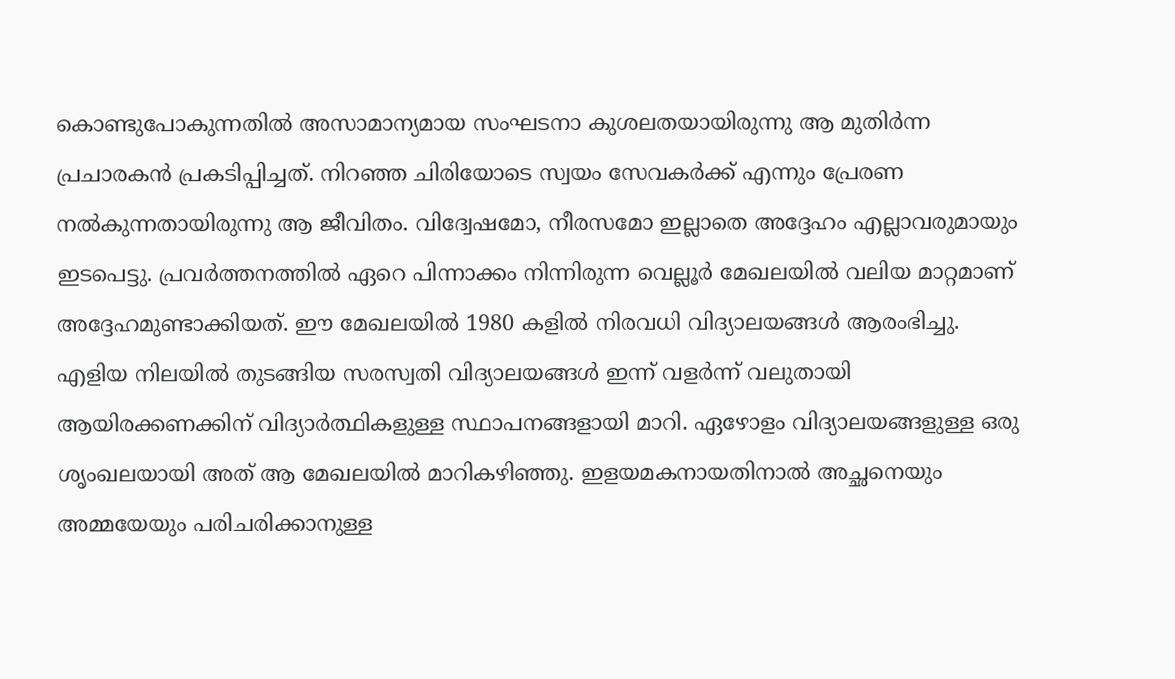കൊണ്ടുപോകുന്നതില്‍ അസാമാന്യമായ സംഘടനാ കുശലതയായിരുന്നു ആ മുതിര്‍ന്ന പ്രചാരകന്‍ പ്രകടിപ്പിച്ചത്. നിറഞ്ഞ ചിരിയോടെ സ്വയം സേവകര്‍ക്ക് എന്നും പ്രേരണ നല്‍കുന്നതായിരുന്നു ആ ജീവിതം. വിദ്വേഷമോ, നീരസമോ ഇല്ലാതെ അദ്ദേഹം എല്ലാവരുമായും ഇടപെട്ടു. പ്രവര്‍ത്തനത്തില്‍ ഏറെ പിന്നാക്കം നിന്നിരുന്ന വെല്ലൂര്‍ മേഖലയില്‍ വലിയ മാറ്റമാണ് അദ്ദേഹമുണ്ടാക്കിയത്. ഈ മേഖലയില്‍ 1980 കളില്‍ നിരവധി വിദ്യാലയങ്ങള്‍ ആരംഭിച്ചു. എളിയ നിലയില്‍ തുടങ്ങിയ സരസ്വതി വിദ്യാലയങ്ങള്‍ ഇന്ന് വളര്‍ന്ന് വലുതായി ആയിരക്കണക്കിന് വിദ്യാര്‍ത്ഥികളുള്ള സ്ഥാപനങ്ങളായി മാറി. ഏഴോളം വിദ്യാലയങ്ങളുള്ള ഒരു ശൃംഖലയായി അത് ആ മേഖലയില്‍ മാറികഴിഞ്ഞു. ഇളയമകനായതിനാല്‍ അച്ഛനെയും അമ്മയേയും പരിചരിക്കാനുള്ള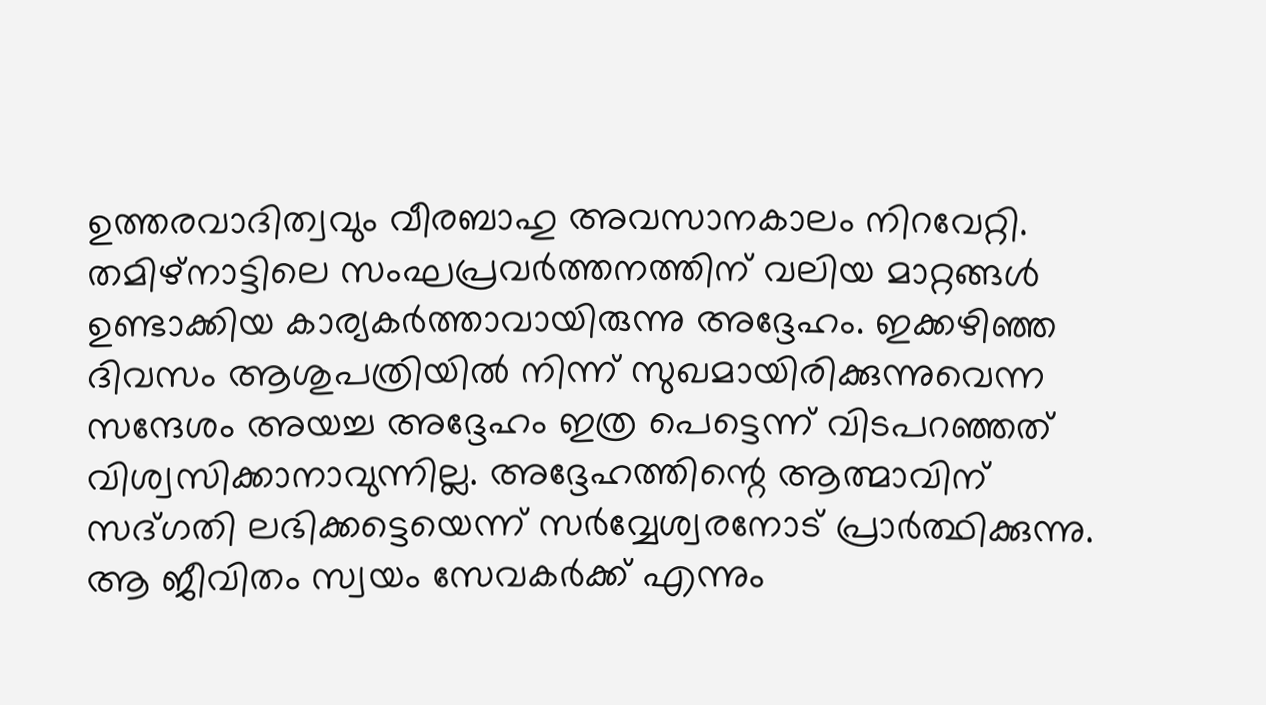ഉത്തരവാദിത്വവും വീരബാഹു അവസാനകാലം നിറവേറ്റി. തമിഴ്‌നാട്ടിലെ സംഘപ്രവര്‍ത്തനത്തിന് വലിയ മാറ്റങ്ങള്‍ ഉണ്ടാക്കിയ കാര്യകര്‍ത്താവായിരുന്നു അദ്ദേഹം. ഇക്കഴിഞ്ഞ ദിവസം ആശുപത്രിയില്‍ നിന്ന് സുഖമായിരിക്കുന്നുവെന്ന സന്ദേശം അയച്ച അദ്ദേഹം ഇത്ര പെട്ടെന്ന് വിടപറഞ്ഞത് വിശ്വസിക്കാനാവുന്നില്ല. അദ്ദേഹത്തിന്റെ ആത്മാവിന് സദ്ഗതി ലഭിക്കട്ടെയെന്ന് സര്‍വ്വേശ്വരനോട് പ്രാര്‍ത്ഥിക്കുന്നു. ആ ജീവിതം സ്വയം സേവകര്‍ക്ക് എന്നും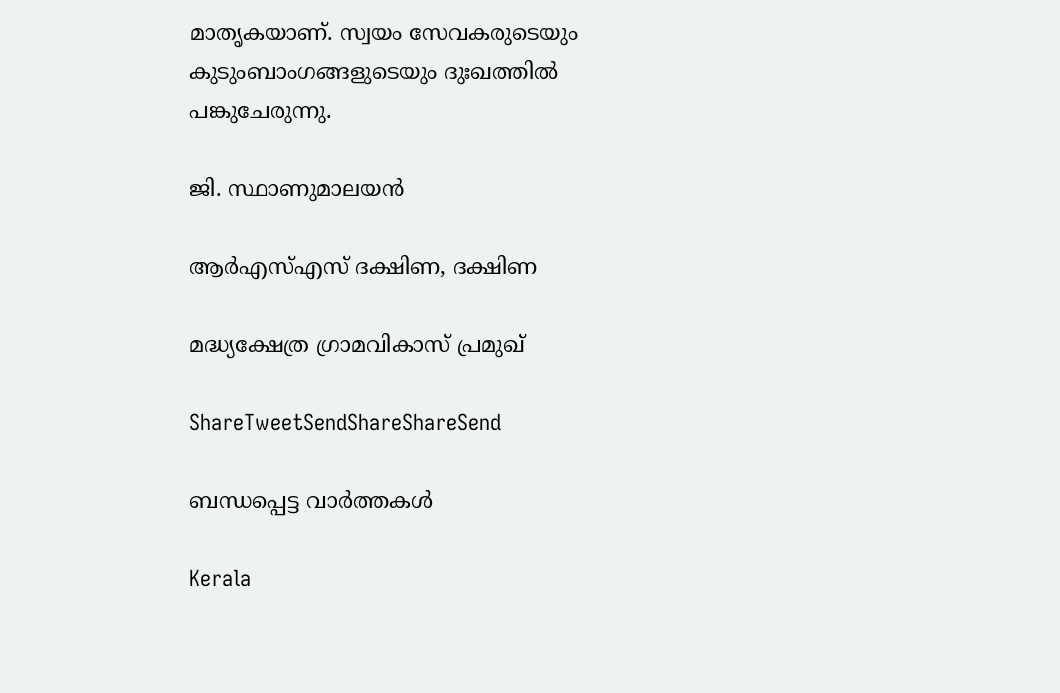മാതൃകയാണ്. സ്വയം സേവകരുടെയും കുടുംബാംഗങ്ങളുടെയും ദുഃഖത്തില്‍ പങ്കുചേരുന്നു.

ജി. സ്ഥാണുമാലയന്‍

ആര്‍എസ്എസ് ദക്ഷിണ, ദക്ഷിണ

മദ്ധ്യക്ഷേത്ര ഗ്രാമവികാസ് പ്രമുഖ്‌

ShareTweetSendShareShareSend

ബന്ധപ്പെട്ട വാര്‍ത്തകള്‍

Kerala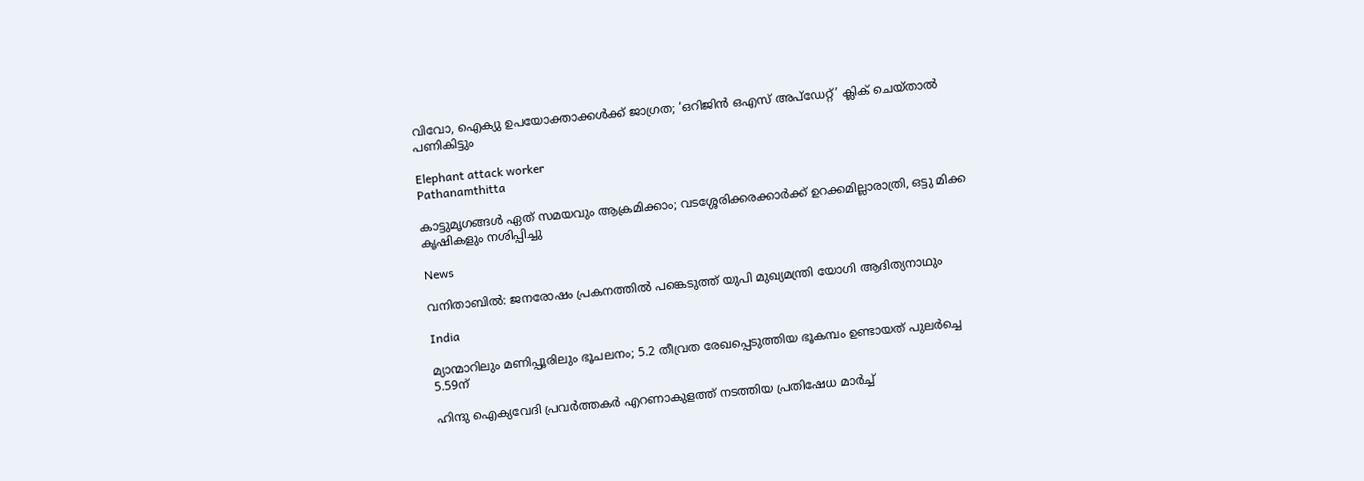വിവോ, ഐക്യു ഉപയോക്താക്കള്‍ക്ക് ജാഗ്രത; ‘ഒറിജിന്‍ ഒഎസ് അപ്‌ഡേറ്റ്’ ക്ലിക് ചെയ്താല്‍ പണികിട്ടും

Elephant attack worker
Pathanamthitta

കാട്ടുമൃഗങ്ങള്‍ ഏത് സമയവും ആക്രമിക്കാം; വടശ്ശേരിക്കരക്കാര്‍ക്ക് ഉറക്കമില്ലാരാത്രി, ഒട്ടു മിക്ക കൃഷികളും നശിപ്പിച്ചു

News

വനിതാബിൽ: ജനരോഷം പ്രകനത്തിൽ പങ്കെടുത്ത് യുപി മുഖ്യമന്ത്രി യോഗി ആദിത്യനാഥും

India

മ്യാന്മാറിലും മണിപ്പൂരിലും ഭൂചലനം; 5.2 തീവ്രത രേഖപ്പെടുത്തിയ ഭൂകമ്പം ഉണ്ടായത് പുലർച്ചെ 5.59ന്

ഹിന്ദു ഐക്യവേദി പ്രവര്‍ത്തകര്‍ എറണാകുളത്ത് നടത്തിയ പ്രതിഷേധ മാര്‍ച്ച്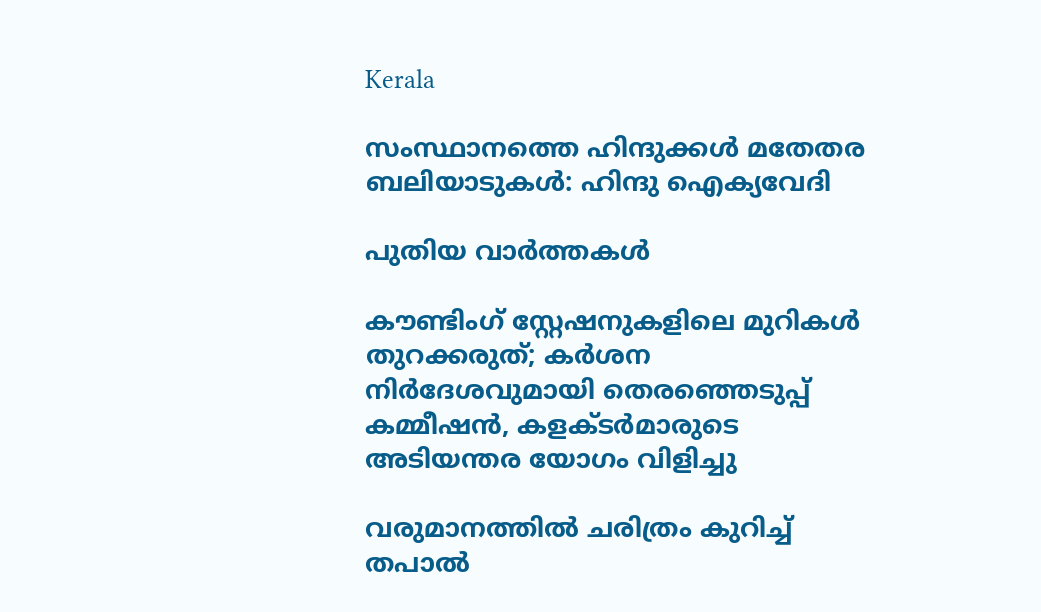Kerala

സംസ്ഥാനത്തെ ഹിന്ദുക്കള്‍ മതേതര ബലിയാടുകള്‍: ഹിന്ദു ഐക്യവേദി

പുതിയ വാര്‍ത്തകള്‍

കൗണ്ടിംഗ് സ്റ്റേഷനുകളിലെ മുറികള്‍ തുറക്കരുത്; കര്‍ശന നിര്‍ദേശവുമായി തെരഞ്ഞെടുപ്പ് കമ്മീഷന്‍, കളക്ടര്‍മാരുടെ അടിയന്തര യോഗം വിളിച്ചു

വരുമാനത്തില്‍ ചരിത്രം കുറിച്ച് തപാല്‍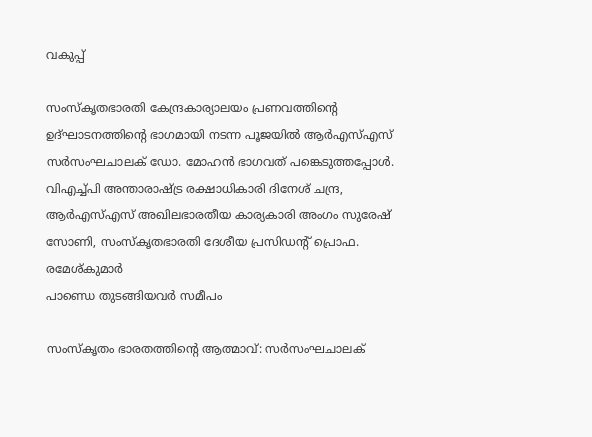വകുപ്പ്

സംസ്‌കൃതഭാരതി കേന്ദ്രകാര്യാലയം പ്രണവത്തിന്റെ ഉദ്ഘാടനത്തിന്റെ ഭാഗമായി നടന്ന പൂജയില്‍ ആര്‍എസ്എസ് സര്‍സംഘചാലക് ഡോ. മോഹന്‍ ഭാഗവത് പങ്കെടുത്തപ്പോള്‍. വിഎച്ച്പി അന്താരാഷ്ട്ര രക്ഷാധികാരി ദിനേശ് ചന്ദ്ര, ആര്‍എസ്എസ് അഖിലഭാരതീയ കാര്യകാരി അംഗം സുരേഷ് സോണി, സംസ്‌കൃതഭാരതി ദേശീയ പ്രസിഡന്റ് പ്രൊഫ. രമേശ്കുമാര്‍
പാണ്ഡെ തുടങ്ങിയവര്‍ സമീപം

സംസ്‌കൃതം ഭാരതത്തിന്റെ ആത്മാവ്: സര്‍സംഘചാലക്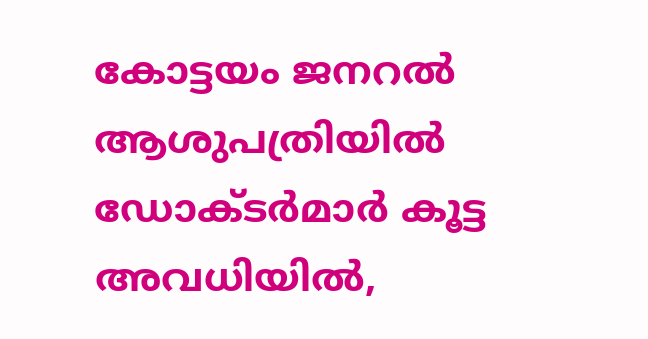കോട്ടയം ജനറല്‍ ആശുപത്രിയില്‍ ഡോക്ടര്‍മാര്‍ കൂട്ട അവധിയില്‍,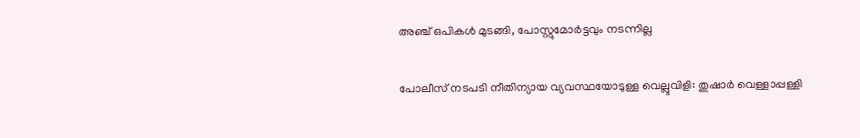അഞ്ച് ഒപികൾ മുടങ്ങി, പോസ്റ്റുമോർട്ടവും നടന്നില്ല

പോലീസ് നടപടി നീതിന്യായ വ്യവസ്ഥയോടുള്ള വെല്ലുവിളി: തുഷാര്‍ വെള്ളാപ്പള്ളി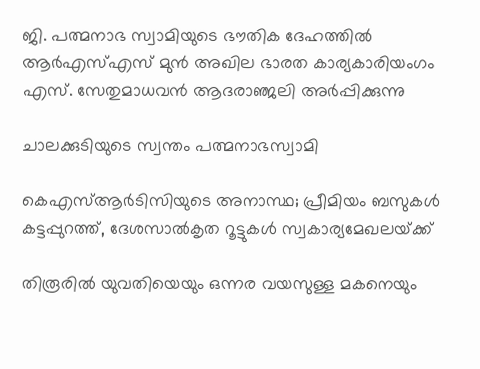ജി. പത്മനാഭ സ്വാമിയുടെ ഭൗതിക ദേഹത്തില്‍ ആര്‍എസ്എസ് മുന്‍ അഖില ഭാരത കാര്യകാരിയംഗം എസ്. സേതുമാധവന്‍ ആദരാഞ്ജലി അര്‍പ്പിക്കുന്നു

ചാലക്കുടിയുടെ സ്വന്തം പത്മനാഭസ്വാമി

കെഎസ്ആര്‍ടിസിയുടെ അനാസ്ഥ; പ്രീമിയം ബസുകള്‍ കട്ടപ്പുറത്ത്, ദേശസാല്‍കൃത റൂട്ടുകള്‍ സ്വകാര്യമേഖലയ്‌ക്ക്

തിരൂരിൽ യുവതിയെയും ഒന്നര വയസുള്ള മകനെയും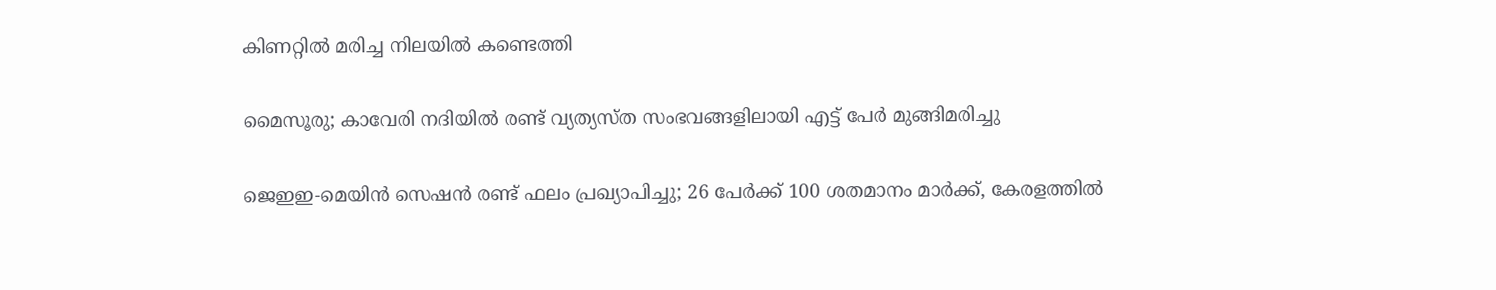കിണറ്റിൽ മരിച്ച നിലയിൽ കണ്ടെത്തി

മൈസൂരു; കാവേരി നദിയിൽ രണ്ട് വ്യത്യസ്ത സംഭവങ്ങളിലായി എട്ട് പേർ മുങ്ങിമരിച്ചു

ജെഇഇ-മെയിൻ സെഷൻ രണ്ട് ഫലം പ്രഖ്യാപിച്ചു; 26 പേർക്ക് 100 ശതമാനം മാർക്ക്, കേരളത്തിൽ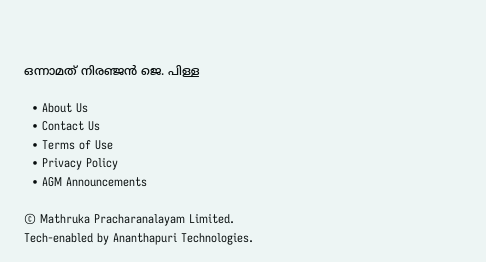ഒന്നാമത് നിരഞ്ജന്‍ ജെ. പിള്ള

  • About Us
  • Contact Us
  • Terms of Use
  • Privacy Policy
  • AGM Announcements

© Mathruka Pracharanalayam Limited.
Tech-enabled by Ananthapuri Technologies.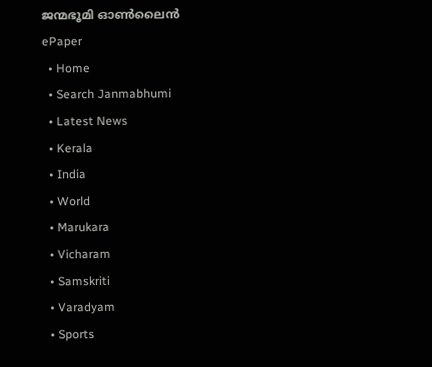ജന്മഭൂമി ഓണ്‍ലൈന്‍
ePaper
  • Home
  • Search Janmabhumi
  • Latest News
  • Kerala
  • India
  • World
  • Marukara
  • Vicharam
  • Samskriti
  • Varadyam
  • Sports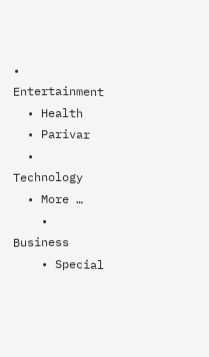• Entertainment
  • Health
  • Parivar
  • Technology
  • More …
    • Business
    • Special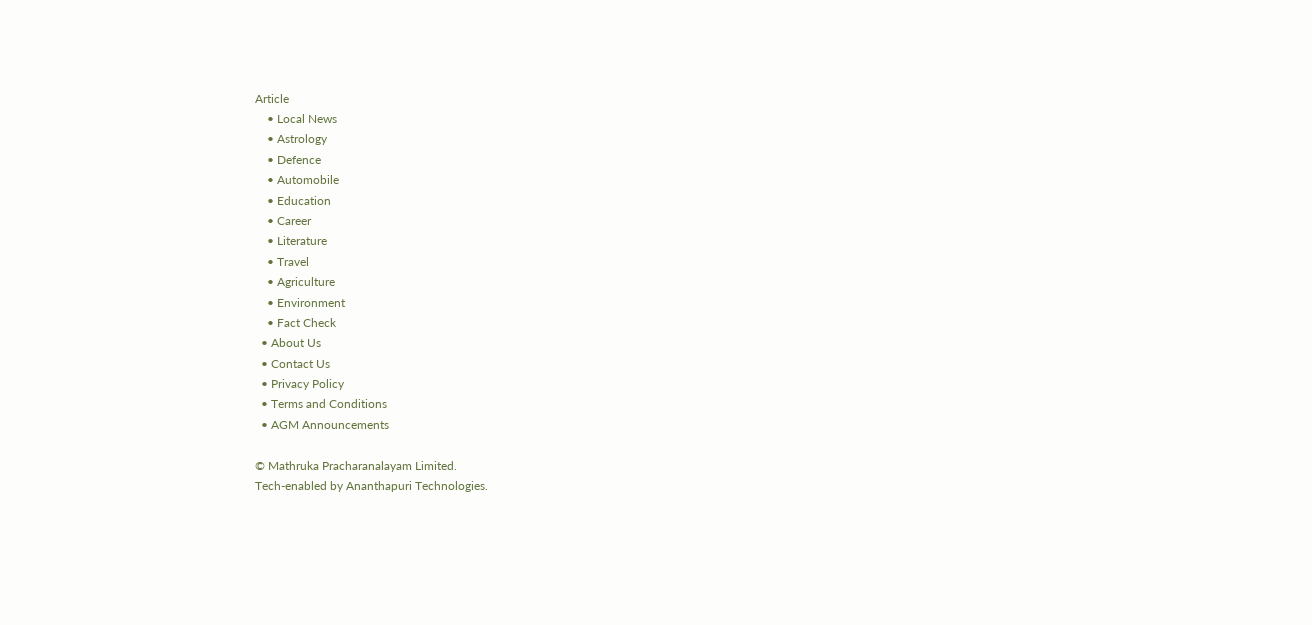Article
    • Local News
    • Astrology
    • Defence
    • Automobile
    • Education
    • Career
    • Literature
    • Travel
    • Agriculture
    • Environment
    • Fact Check
  • About Us
  • Contact Us
  • Privacy Policy
  • Terms and Conditions
  • AGM Announcements

© Mathruka Pracharanalayam Limited.
Tech-enabled by Ananthapuri Technologies.